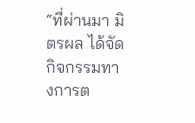“ที่ผ่านมา มิตรผล ได้จัดกิจกรรมทางการต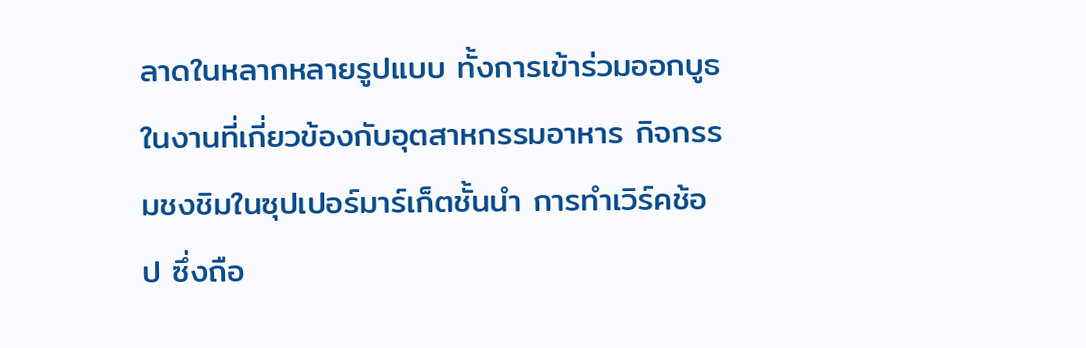ลาดในหลากหลายรูปแบบ ทั้งการเข้าร่วมออกบูธในงานที่เกี่ยวข้องกับอุตสาหกรรมอาหาร กิจกรรมชงชิมในซุปเปอร์มาร์เก็ตชั้นนำ การทำเวิร์คช้อป ซึ่งถือ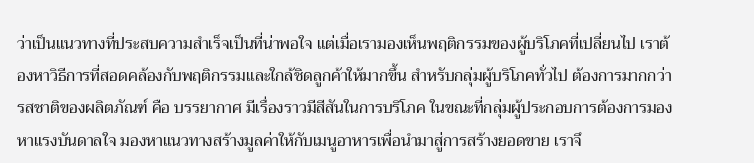ว่าเป็นแนวทางที่ประสบความสำเร็จเป็นที่น่าพอใจ แต่เมื่อเรามองเห็นพฤติกรรมของผู้บริโภคที่เปลี่ยนไป เราต้องหาวิธีการที่สอดคล้องกับพฤติกรรมและใกล้ชิดลูกค้าให้มากขึ้น สำหรับกลุ่มผู้บริโภคทั่วไป ต้องการมากกว่ารสชาติของผลิตภัณฑ์ คือ บรรยากาศ มีเรื่องราวมีสีสันในการบริโภค ในขณะที่กลุ่มผู้ประกอบการต้องการมองหาแรงบันดาลใจ มองหาแนวทางสร้างมูลค่าให้กับเมนูอาหารเพื่อนำมาสู่การสร้างยอดขาย เราจึ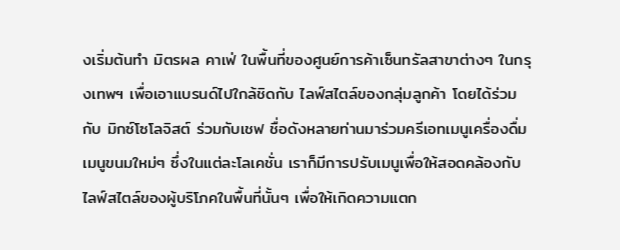งเริ่มต้นทำ มิตรผล คาเฟ่ ในพื้นที่ของศูนย์การค้าเซ็นทรัลสาขาต่างๆ ในกรุงเทพฯ เพื่อเอาแบรนด์ไปใกล้ชิดกับ ไลฟ์สไตล์ของกลุ่มลูกค้า โดยได้ร่วมกับ มิกซ์โซโลจิสต์ ร่วมกับเชฟ ชื่อดังหลายท่านมาร่วมครีเอทเมนูเครื่องดื่ม เมนูขนมใหม่ๆ ซึ่งในแต่ละโลเคชั่น เราก็มีการปรับเมนูเพื่อให้สอดคล้องกับไลฟ์สไตล์ของผู้บริโภคในพื้นที่นั้นๆ เพื่อให้เกิดความแตก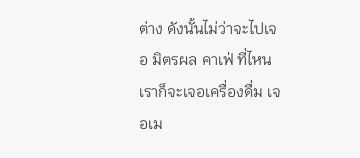ต่าง ดังนั้นไม่ว่าจะไปเจอ มิตรผล คาเฟ่ ที่ไหน เราก็จะเจอเครื่องดื่ม เจอเม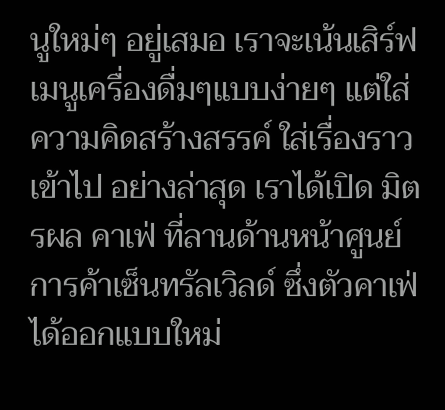นูใหม่ๆ อยู่เสมอ เราจะเน้นเสิร์ฟเมนูเครื่องดื่มๆแบบง่ายๆ แต่ใส่ความคิดสร้างสรรค์ ใส่เรื่องราวเข้าไป อย่างล่าสุด เราได้เปิด มิตรผล คาเฟ่ ที่ลานด้านหน้าศูนย์การค้าเซ็นทรัลเวิลด์ ซึ่งตัวคาเฟ่ ได้ออกแบบใหม่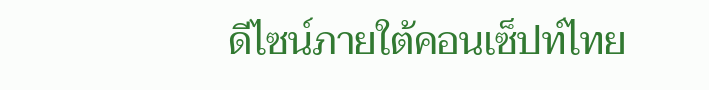ดีไซน์ภายใต้คอนเซ็ปท์ไทย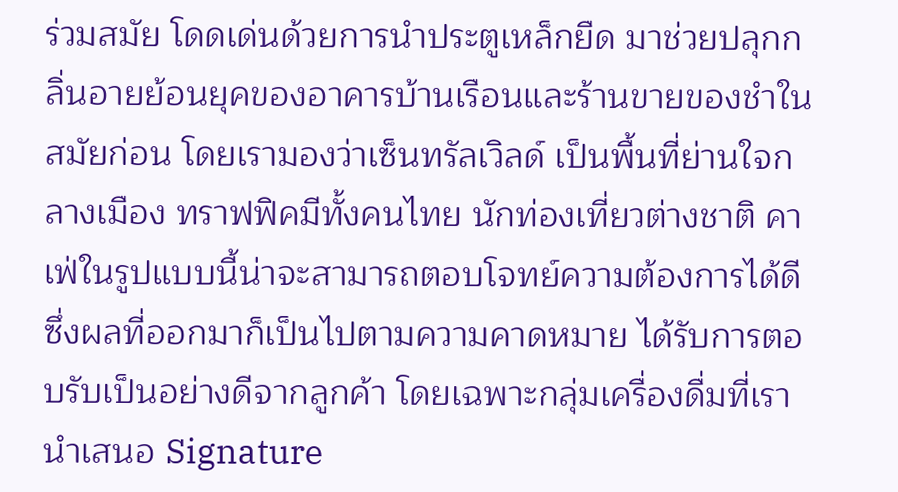ร่วมสมัย โดดเด่นด้วยการนำประตูเหล็กยืด มาช่วยปลุกกลิ่นอายย้อนยุคของอาคารบ้านเรือนและร้านขายของชำในสมัยก่อน โดยเรามองว่าเซ็นทรัลเวิลด์ เป็นพื้นที่ย่านใจกลางเมือง ทราฟฟิคมีทั้งคนไทย นักท่องเที่ยวต่างชาติ คาเฟ่ในรูปแบบนี้น่าจะสามารถตอบโจทย์ความต้องการได้ดี ซึ่งผลที่ออกมาก็เป็นไปตามความคาดหมาย ได้รับการตอบรับเป็นอย่างดีจากลูกค้า โดยเฉพาะกลุ่มเครื่องดื่มที่เรานำเสนอ Signature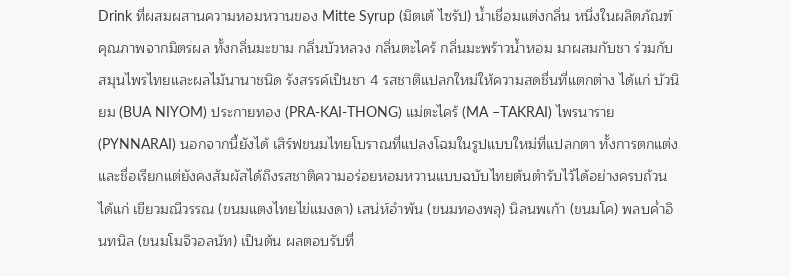Drink ที่ผสมผสานความหอมหวานของ Mitte Syrup (มิตเต้ ไซรัป) น้ำเชื่อมแต่งกลิ่น หนึ่งในผลิตภัณฑ์คุณภาพจากมิตรผล ทั้งกลิ่นมะขาม กลิ่นบัวหลวง กลิ่นตะไคร้ กลิ่นมะพร้าวน้ำหอม มาผสมกับชา ร่วมกับสมุนไพรไทยและผลไม้นานาชนิด รังสรรค์เป็นชา 4 รสชาติแปลกใหม่ให้ความสดชื่นที่แตกต่าง ได้แก่ บัวนิยม (BUA NIYOM) ประกายทอง (PRA-KAI-THONG) แม่ตะไคร้ (MA –TAKRAI) ไพรนาราย (PYNNARAI) นอกจากนี้ยังได้ เสิร์ฟขนมไทยโบราณที่แปลงโฉมในรูปแบบใหม่ที่แปลกตา ทั้งการตกแต่งและชื่อเรียกแต่ยังคงสัมผัสได้ถึงรสชาติความอร่อยหอมหวานแบบฉบับไทยต้นตำรับไว้ได้อย่างครบถ้วน ได้แก่ เขียวมณีวรรณ (ขนมแตงไทยไข่แมงดา) เสน่ห์อำพัน (ขนมทองพลุ) นิลนพเก้า (ขนมโค) พลบค่ำอินทนิล (ขนมโมจิวอลนัท) เป็นต้น ผลตอบรับที่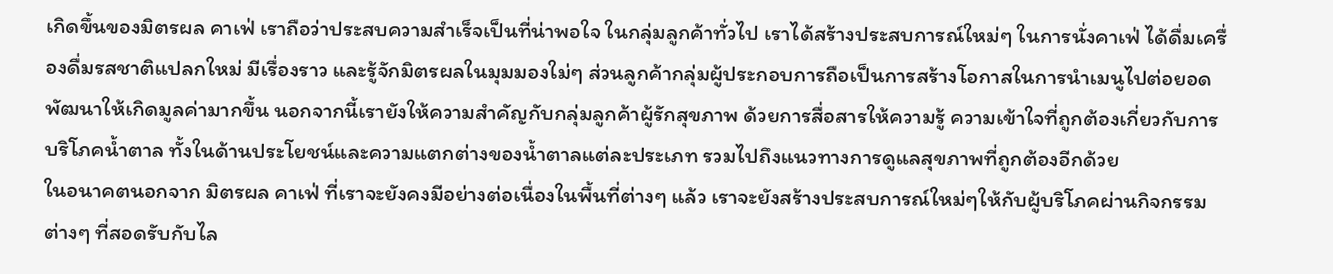เกิดขึ้นของมิตรผล คาเฟ่ เราถือว่าประสบความสำเร็จเป็นที่น่าพอใจ ในกลุ่มลูกค้าทั่วไป เราได้สร้างประสบการณ์ใหม่ๆ ในการนั่งคาเฟ่ ได้ดื่มเครื่องดื่มรสชาติแปลกใหม่ มีเรื่องราว และรู้จักมิตรผลในมุมมองใม่ๆ ส่วนลูกค้ากลุ่มผู้ประกอบการถือเป็นการสร้างโอกาสในการนำเมนูไปต่อยอด พัฒนาให้เกิดมูลค่ามากขึ้น นอกจากนี้เรายังให้ความสำคัญกับกลุ่มลูกค้าผู้รักสุขภาพ ด้วยการสื่อสารให้ความรู้ ความเข้าใจที่ถูกต้องเกี่ยวกับการบริโภคน้ำตาล ทั้งในด้านประโยชน์และความแตกต่างของน้ำตาลแต่ละประเภท รวมไปถึงแนวทางการดูแลสุขภาพที่ถูกต้องอีกด้วย
ในอนาคตนอกจาก มิตรผล คาเฟ่ ที่เราจะยังคงมีอย่างต่อเนื่องในพื้นที่ต่างๆ แล้ว เราจะยังสร้างประสบการณ์ใหม่ๆให้กับผู้บริโภคผ่านกิจกรรมต่างๆ ที่สอดรับกับไล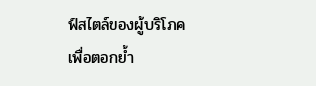ฟ์สไตล์ของผู้บริโภค เพื่อตอกย้ำ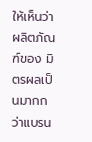ให้เห็นว่าผลิตภัณฑ์ของ มิตรผลเป็นมากกว่าแบรน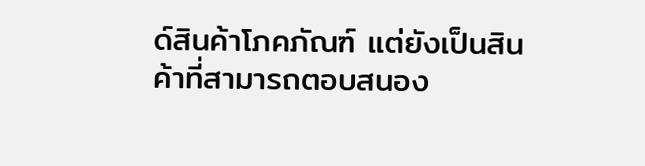ด์สินค้าโภคภัณฑ์ แต่ยังเป็นสินค้าที่สามารถตอบสนอง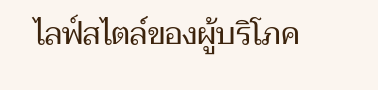ไลฟ์สไตล์ของผู้บริโภค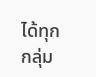ได้ทุกกลุ่ม